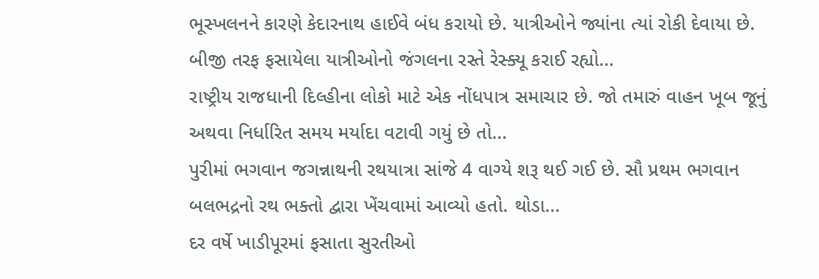ભૂસ્ખલનને કારણે કેદારનાથ હાઈવે બંધ કરાયો છે. યાત્રીઓને જ્યાંના ત્યાં રોકી દેવાયા છે. બીજી તરફ ફસાયેલા યાત્રીઓનો જંગલના રસ્તે રેસ્ક્યૂ કરાઈ રહ્યો...
રાષ્ટ્રીય રાજધાની દિલ્હીના લોકો માટે એક નોંધપાત્ર સમાચાર છે. જો તમારું વાહન ખૂબ જૂનું અથવા નિર્ધારિત સમય મર્યાદા વટાવી ગયું છે તો...
પુરીમાં ભગવાન જગન્નાથની રથયાત્રા સાંજે 4 વાગ્યે શરૂ થઈ ગઈ છે. સૌ પ્રથમ ભગવાન બલભદ્રનો રથ ભક્તો દ્વારા ખેંચવામાં આવ્યો હતો. થોડા...
દર વર્ષે ખાડીપૂરમાં ફસાતા સુરતીઓ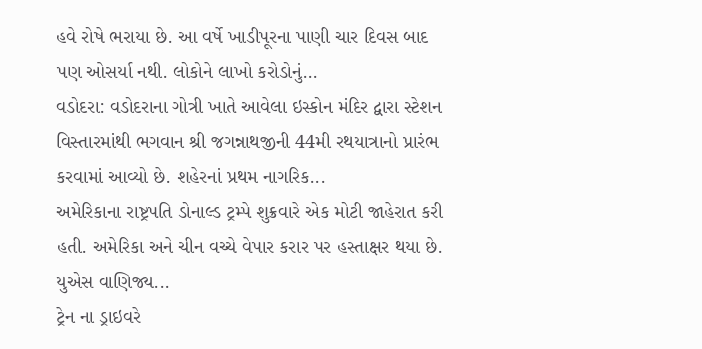હવે રોષે ભરાયા છે. આ વર્ષે ખાડીપૂરના પાણી ચાર દિવસ બાદ પણ ઓસર્યા નથી. લોકોને લાખો કરોડોનું...
વડોદરા: વડોદરાના ગોત્રી ખાતે આવેલા ઇસ્કોન મંદિર દ્વારા સ્ટેશન વિસ્તારમાંથી ભગવાન શ્રી જગન્નાથજીની 44મી રથયાત્રાનો પ્રારંભ કરવામાં આવ્યો છે. શહેરનાં પ્રથમ નાગરિક...
અમેરિકાના રાષ્ટ્રપતિ ડોનાલ્ડ ટ્રમ્પે શુક્રવારે એક મોટી જાહેરાત કરી હતી. અમેરિકા અને ચીન વચ્ચે વેપાર કરાર પર હસ્તાક્ષર થયા છે. યુએસ વાણિજ્ય...
ટ્રેન ના ડ્રાઇવરે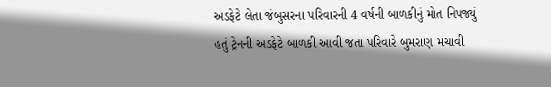અડફેટે લેતા જંબુસરના પરિવારની 4 વર્ષની બાળકીનું મોત નિપજ્યું હતું ટ્રેનની અડફેટે બાળકી આવી જતા પરિવારે બુમરાણ મચાવી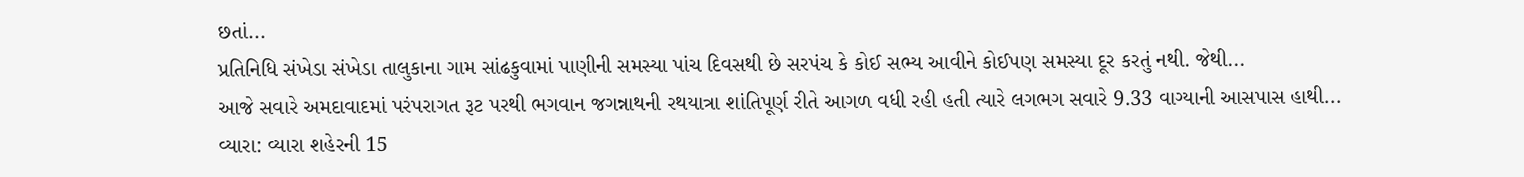છતાં...
પ્રતિનિધિ સંખેડા સંખેડા તાલુકાના ગામ સાંઢકુવામાં પાણીની સમસ્યા પાંચ દિવસથી છે સરપંચ કે કોઈ સભ્ય આવીને કોઈપણ સમસ્યા દૂર કરતું નથી. જેથી...
આજે સવારે અમદાવાદમાં પરંપરાગત રૂટ પરથી ભગવાન જગન્નાથની રથયાત્રા શાંતિપૂર્ણ રીતે આગળ વધી રહી હતી ત્યારે લગભગ સવારે 9.33 વાગ્યાની આસપાસ હાથી...
વ્યારા: વ્યારા શહેરની 15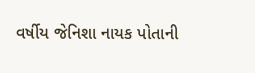વર્ષીય જેનિશા નાયક પોતાની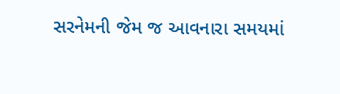સરનેમની જેમ જ આવનારા સમયમાં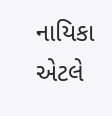નાયિકા એટલે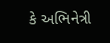કે અભિનેત્રી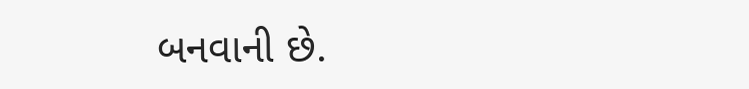બનવાની છે.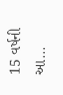15 વર્ષની આ...